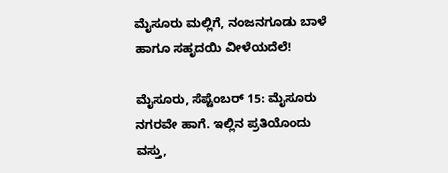ಮೈಸೂರು ಮಲ್ಲಿಗೆ, ನಂಜನಗೂಡು ಬಾಳೆ ಹಾಗೂ ಸಹೃದಯಿ ವೀಳೆಯದೆಲೆ!

ಮೈಸೂರು, ಸೆಪ್ಟೆಂಬರ್ 15: ಮೈಸೂರು ನಗರವೇ ಹಾಗೆ. ಇಲ್ಲಿನ ಪ್ರತಿಯೊಂದು ವಸ್ತು,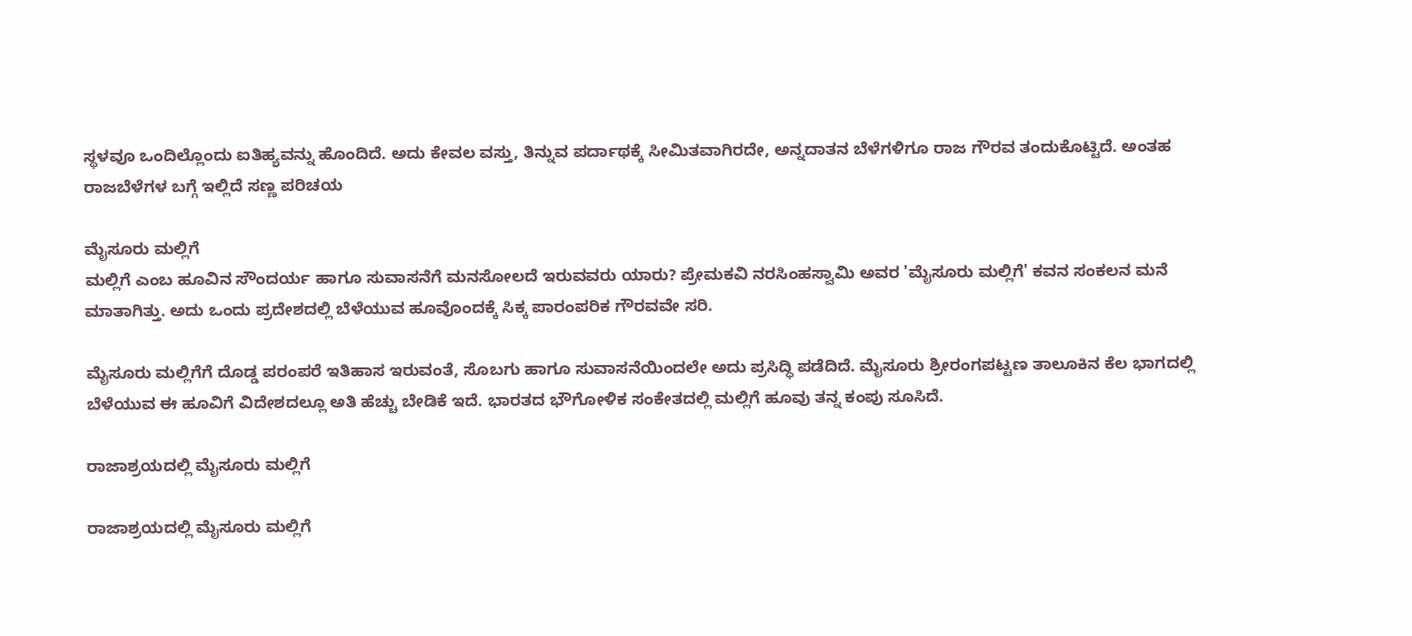ಸ್ಥಳವೂ ಒಂದಿಲ್ಲೊಂದು ಐತಿಹ್ಯವನ್ನು ಹೊಂದಿದೆ. ಅದು ಕೇವಲ ವಸ್ತು, ತಿನ್ನುವ ಪರ್ದಾಥಕ್ಕೆ ಸೀಮಿತವಾಗಿರದೇ, ಅನ್ನದಾತನ ಬೆಳೆಗಳಿಗೂ ರಾಜ ಗೌರವ ತಂದುಕೊಟ್ಟಿದೆ. ಅಂತಹ ರಾಜಬೆಳೆಗಳ ಬಗ್ಗೆ ಇಲ್ಲಿದೆ ಸಣ್ಣ ಪರಿಚಯ

ಮೈಸೂರು ಮಲ್ಲಿಗೆ
ಮಲ್ಲಿಗೆ ಎಂಬ ಹೂವಿನ ಸೌಂದರ್ಯ ಹಾಗೂ ಸುವಾಸನೆಗೆ ಮನಸೋಲದೆ ಇರುವವರು ಯಾರು? ಪ್ರೇಮಕವಿ ನರಸಿಂಹಸ್ವಾಮಿ ಅವರ 'ಮೈಸೂರು ಮಲ್ಲಿಗೆ' ಕವನ ಸಂಕಲನ ಮನೆ ಮಾತಾಗಿತ್ತು. ಅದು ಒಂದು ಪ್ರದೇಶದಲ್ಲಿ ಬೆಳೆಯುವ ಹೂವೊಂದಕ್ಕೆ ಸಿಕ್ಕ ಪಾರಂಪರಿಕ ಗೌರವವೇ ಸರಿ.

ಮೈಸೂರು ಮಲ್ಲಿಗೆಗೆ ದೊಡ್ಡ ಪರಂಪರೆ ಇತಿಹಾಸ ಇರುವಂತೆ, ಸೊಬಗು ಹಾಗೂ ಸುವಾಸನೆಯಿಂದಲೇ ಅದು ಪ್ರಸಿದ್ಧಿ ಪಡೆದಿದೆ. ಮೈಸೂರು ಶ್ರೀರಂಗಪಟ್ಟಣ ತಾಲೂಕಿನ ಕೆಲ ಭಾಗದಲ್ಲಿ ಬೆಳೆಯುವ ಈ ಹೂವಿಗೆ ವಿದೇಶದಲ್ಲೂ ಅತಿ ಹೆಚ್ಚು ಬೇಡಿಕೆ ಇದೆ. ಭಾರತದ ಭೌಗೋಳಿಕ ಸಂಕೇತದಲ್ಲಿ ಮಲ್ಲಿಗೆ ಹೂವು ತನ್ನ ಕಂಪು ಸೂಸಿದೆ.

ರಾಜಾಶ್ರಯದಲ್ಲಿ ಮೈಸೂರು ಮಲ್ಲಿಗೆ

ರಾಜಾಶ್ರಯದಲ್ಲಿ ಮೈಸೂರು ಮಲ್ಲಿಗೆ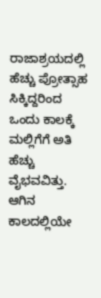ರಾಜಾಶ್ರಯದಲ್ಲಿ ಹೆಚ್ಚು ಪ್ರೋತ್ಸಾಹ ಸಿಕ್ಕಿದ್ದರಿಂದ ಒಂದು ಕಾಲಕ್ಕೆ ಮಲ್ಲಿಗೆಗೆ ಅತಿ ಹೆಚ್ಚು ವೈಭವವಿತ್ತು. ಆಗಿನ ಕಾಲದಲ್ಲಿಯೇ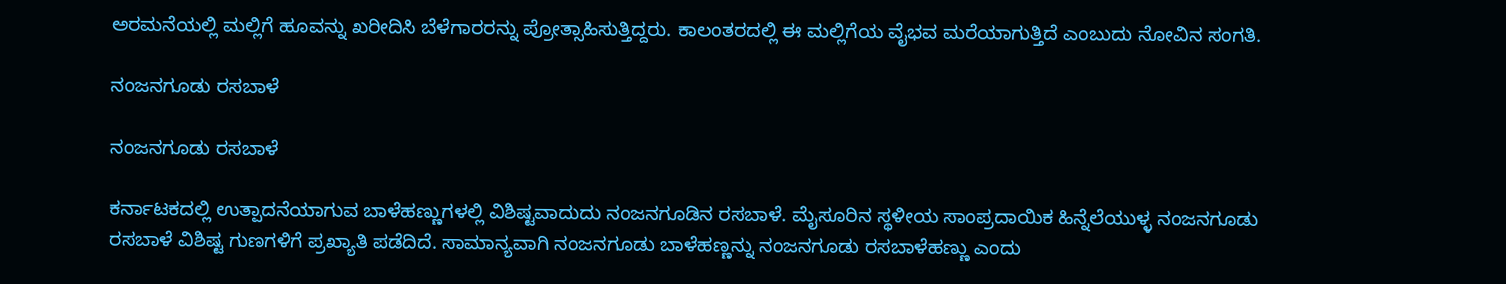ಅರಮನೆಯಲ್ಲಿ ಮಲ್ಲಿಗೆ ಹೂವನ್ನು ಖರೀದಿಸಿ ಬೆಳೆಗಾರರನ್ನು ಪ್ರೋತ್ಸಾಹಿಸುತ್ತಿದ್ದರು. ಕಾಲಂತರದಲ್ಲಿ ಈ ಮಲ್ಲಿಗೆಯ ವೈಭವ ಮರೆಯಾಗುತ್ತಿದೆ ಎಂಬುದು ನೋವಿನ ಸಂಗತಿ.

ನಂಜನಗೂಡು ರಸಬಾಳೆ

ನಂಜನಗೂಡು ರಸಬಾಳೆ

ಕರ್ನಾಟಕದಲ್ಲಿ ಉತ್ಪಾದನೆಯಾಗುವ ಬಾಳೆಹಣ್ಣುಗಳಲ್ಲಿ ವಿಶಿಷ್ಟವಾದುದು ನಂಜನಗೂಡಿನ ರಸಬಾಳೆ. ಮೈಸೂರಿನ ಸ್ಥಳೀಯ ಸಾಂಪ್ರದಾಯಿಕ ಹಿನ್ನೆಲೆಯುಳ್ಳ ನಂಜನಗೂಡು ರಸಬಾಳೆ ವಿಶಿಷ್ಟ ಗುಣಗಳಿಗೆ ಪ್ರಖ್ಯಾತಿ ಪಡೆದಿದೆ. ಸಾಮಾನ್ಯವಾಗಿ ನಂಜನಗೂಡು ಬಾಳೆಹಣ್ಣನ್ನು ನಂಜನಗೂಡು ರಸಬಾಳೆಹಣ್ಣು ಎಂದು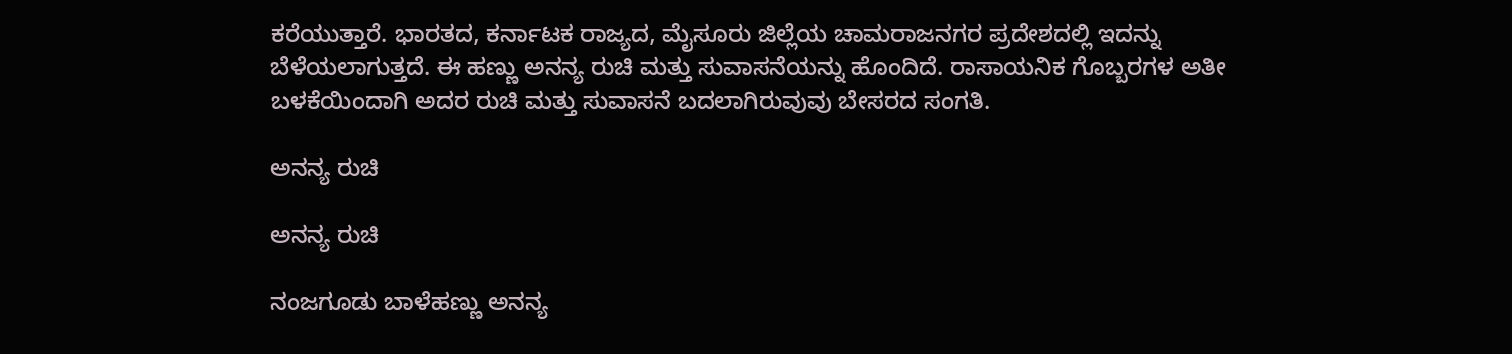ಕರೆಯುತ್ತಾರೆ. ಭಾರತದ, ಕರ್ನಾಟಕ ರಾಜ್ಯದ, ಮೈಸೂರು ಜಿಲ್ಲೆಯ ಚಾಮರಾಜನಗರ ಪ್ರದೇಶದಲ್ಲಿ ಇದನ್ನು ಬೆಳೆಯಲಾಗುತ್ತದೆ. ಈ ಹಣ್ಣು ಅನನ್ಯ ರುಚಿ ಮತ್ತು ಸುವಾಸನೆಯನ್ನು ಹೊಂದಿದೆ. ರಾಸಾಯನಿಕ ಗೊಬ್ಬರಗಳ ಅತೀ ಬಳಕೆಯಿಂದಾಗಿ ಅದರ ರುಚಿ ಮತ್ತು ಸುವಾಸನೆ ಬದಲಾಗಿರುವುವು ಬೇಸರದ ಸಂಗತಿ.

ಅನನ್ಯ ರುಚಿ

ಅನನ್ಯ ರುಚಿ

ನಂಜಗೂಡು ಬಾಳೆಹಣ್ಣು ಅನನ್ಯ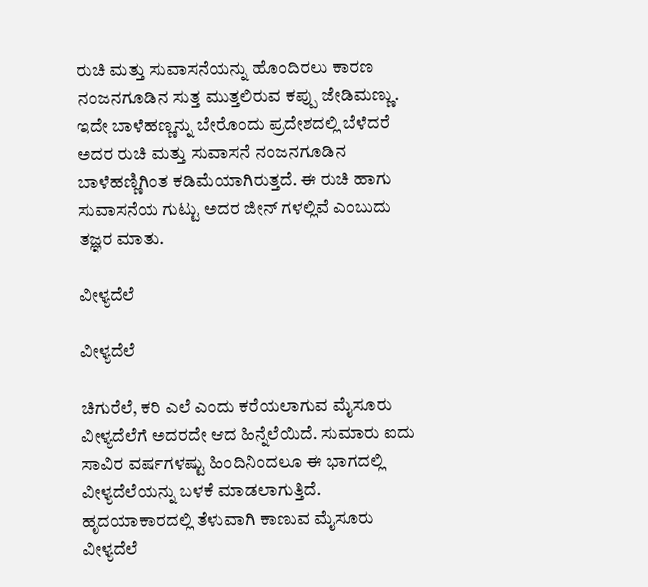ರುಚಿ ಮತ್ತು ಸುವಾಸನೆಯನ್ನು ಹೊಂದಿರಲು ಕಾರಣ ನಂಜನಗೂಡಿನ ಸುತ್ತ ಮುತ್ತಲಿರುವ ಕಪ್ಪು ಜೇಡಿಮಣ್ಣು. ಇದೇ ಬಾಳೆಹಣ್ಣನ್ನು ಬೇರೊಂದು ಪ್ರದೇಶದಲ್ಲಿ ಬೆಳೆದರೆ ಅದರ ರುಚಿ ಮತ್ತು ಸುವಾಸನೆ ನಂಜನಗೂಡಿನ ಬಾಳೆಹಣ್ಣಿಗಿಂತ ಕಡಿಮೆಯಾಗಿರುತ್ತದೆ. ಈ ರುಚಿ ಹಾಗು ಸುವಾಸನೆಯ ಗುಟ್ಟು ಅದರ ಜೀನ್ ಗಳಲ್ಲಿವೆ ಎಂಬುದು ತಜ್ಞರ ಮಾತು.

ವೀಳ್ಯದೆಲೆ

ವೀಳ್ಯದೆಲೆ

ಚಿಗುರೆಲೆ, ಕರಿ ಎಲೆ ಎಂದು ಕರೆಯಲಾಗುವ ಮೈಸೂರು ವೀಳ್ಯದೆಲೆಗೆ ಅದರದೇ ಆದ ಹಿನ್ನೆಲೆಯಿದೆ. ಸುಮಾರು ಐದು ಸಾವಿರ ವರ್ಷಗಳಷ್ಟು ಹಿಂದಿನಿಂದಲೂ ಈ ಭಾಗದಲ್ಲಿ ವೀಳ್ಯದೆಲೆಯನ್ನು ಬಳಕೆ ಮಾಡಲಾಗುತ್ತಿದೆ. ಹೃದಯಾಕಾರದಲ್ಲಿ ತೆಳುವಾಗಿ ಕಾಣುವ ಮೈಸೂರು ವೀಳ್ಯದೆಲೆ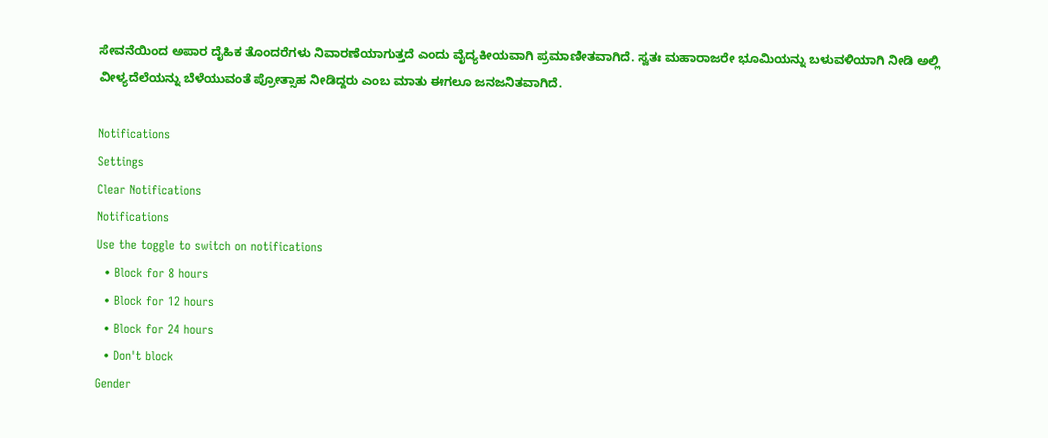ಸೇವನೆಯಿಂದ ಅಪಾರ ದೈಹಿಕ ತೊಂದರೆಗಳು ನಿವಾರಣೆಯಾಗುತ್ತದೆ ಎಂದು ವೈದ್ಯಕೀಯವಾಗಿ ಪ್ರಮಾಣೀತವಾಗಿದೆ. ಸ್ವತಃ ಮಹಾರಾಜರೇ ಭೂಮಿಯನ್ನು ಬಳುವಳಿಯಾಗಿ ನೀಡಿ ಅಲ್ಲಿ ವೀಳ್ಯದೆಲೆಯನ್ನು ಬೆಳೆಯುವಂತೆ ಪ್ರೋತ್ಸಾಹ ನೀಡಿದ್ದರು ಎಂಬ ಮಾತು ಈಗಲೂ ಜನಜನಿತವಾಗಿದೆ.

Notifications
Settings
Clear Notifications
Notifications
Use the toggle to switch on notifications
  • Block for 8 hours
  • Block for 12 hours
  • Block for 24 hours
  • Don't block
Gender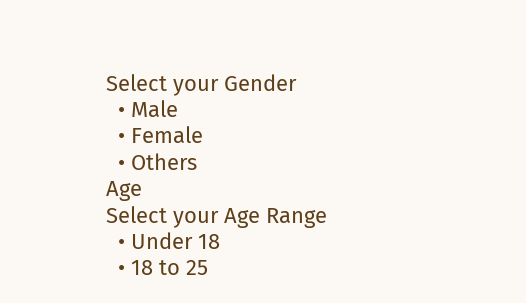Select your Gender
  • Male
  • Female
  • Others
Age
Select your Age Range
  • Under 18
  • 18 to 25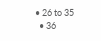• 26 to 35
  • 36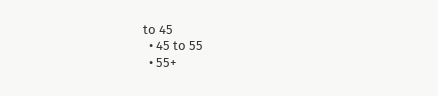to 45
  • 45 to 55
  • 55+